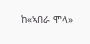ከ«ኣበራ ሞላ»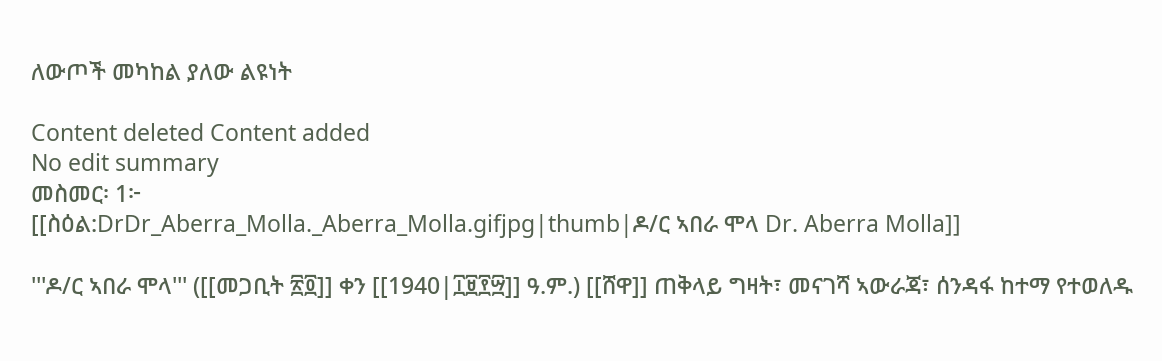ለውጦች መካከል ያለው ልዩነት

Content deleted Content added
No edit summary
መስመር፡ 1፦
[[ስዕል:DrDr_Aberra_Molla._Aberra_Molla.gifjpg|thumb|ዶ/ር ኣበራ ሞላ Dr. Aberra Molla]]

'''ዶ/ር ኣበራ ሞላ''' ([[መጋቢት ፳፬]] ቀን [[1940|፲፱፻፵]] ዓ.ም.) [[ሸዋ]] ጠቅላይ ግዛት፣ መናገሻ ኣውራጃ፣ ሰንዳፋ ከተማ የተወለዱ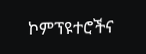ኮምፕዩተሮችና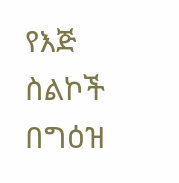የእጅ ስልኮች በግዕዝ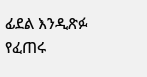ፊደል እንዲጽፉ የፈጠሩ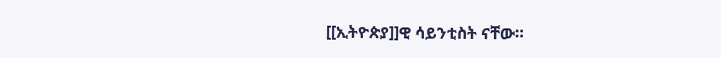[[ኢትዮጵያ]]ዊ ሳይንቲስት ናቸው።